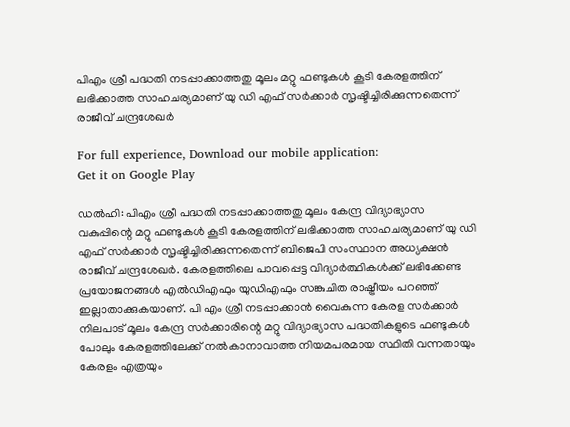പിഎം ശ്രീ പദ്ധതി നടപ്പാക്കാത്തതു മൂലം മറ്റു ഫണ്ടുകൾ കൂടി കേരളത്തിന്‌ ലഭിക്കാത്ത സാഹചര്യമാണ് യു ഡി എഫ് സർക്കാർ സൃഷ്ടിച്ചിരിക്കുന്നതെന്ന് രാജീവ്‌ ചന്ദ്രശേഖർ

For full experience, Download our mobile application:
Get it on Google Play

ഡൽഹി: പിഎം ശ്രീ പദ്ധതി നടപ്പാക്കാത്തതു മൂലം കേന്ദ്ര വിദ്യാഭ്യാസ വകുപ്പിന്റെ മറ്റു ഫണ്ടുകൾ കൂടി കേരളത്തിന്‌ ലഭിക്കാത്ത സാഹചര്യമാണ് യു ഡി എഫ് സർക്കാർ സൃഷ്ടിച്ചിരിക്കുന്നതെന്ന് ബിജെപി സംസ്ഥാന അധ്യക്ഷൻ രാജീവ്‌ ചന്ദ്രശേഖർ. കേരളത്തിലെ പാവപ്പെട്ട വിദ്യാർത്ഥികൾക്ക് ലഭിക്കേണ്ട പ്രയോജനങ്ങൾ എൽഡിഎഫും യുഡിഎഫും സങ്കുചിത രാഷ്ട്രീയം പറഞ്ഞ് ഇല്ലാതാക്കുകയാണ്. പി എം ശ്രീ നടപ്പാക്കാൻ വൈകുന്ന കേരള സർക്കാർ നിലപാട് മൂലം കേന്ദ്ര സർക്കാരിന്റെ മറ്റു വിദ്യാഭ്യാസ പദ്ധതികളുടെ ഫണ്ടുകൾ പോലും കേരളത്തിലേക്ക് നൽകാനാവാത്ത നിയമപരമായ സ്ഥിതി വന്നതായും കേരളം എത്രയും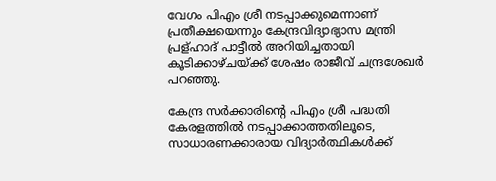വേഗം പിഎം ശ്രീ നടപ്പാക്കുമെന്നാണ് പ്രതീക്ഷയെന്നും കേന്ദ്രവിദ്യാഭ്യാസ മന്ത്രി പ്രള്ഹാദ് പാട്ടീൽ അറിയിച്ചതായി കൂടിക്കാഴ്ചയ്ക്ക് ശേഷം രാജീവ്‌ ചന്ദ്രശേഖർ പറഞ്ഞു.

കേന്ദ്ര സർക്കാരിന്റെ പിഎം ശ്രീ പദ്ധതി കേരളത്തിൽ നടപ്പാക്കാത്തതിലൂടെ, സാധാരണക്കാരായ വിദ്യാർത്ഥികൾക്ക്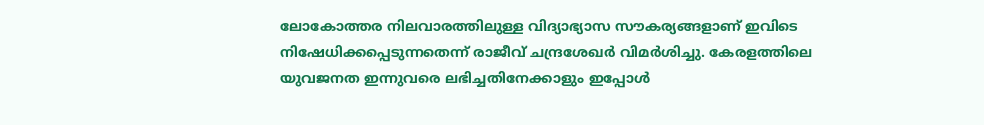ലോകോത്തര നിലവാരത്തിലുള്ള വിദ്യാഭ്യാസ സൗകര്യങ്ങളാണ് ഇവിടെ നിഷേധിക്കപ്പെടുന്നതെന്ന് രാജീവ് ചന്ദ്രശേഖർ വിമർശിച്ചു. കേരളത്തിലെ യുവജനത ഇന്നുവരെ ലഭിച്ചതിനേക്കാളും ഇപ്പോൾ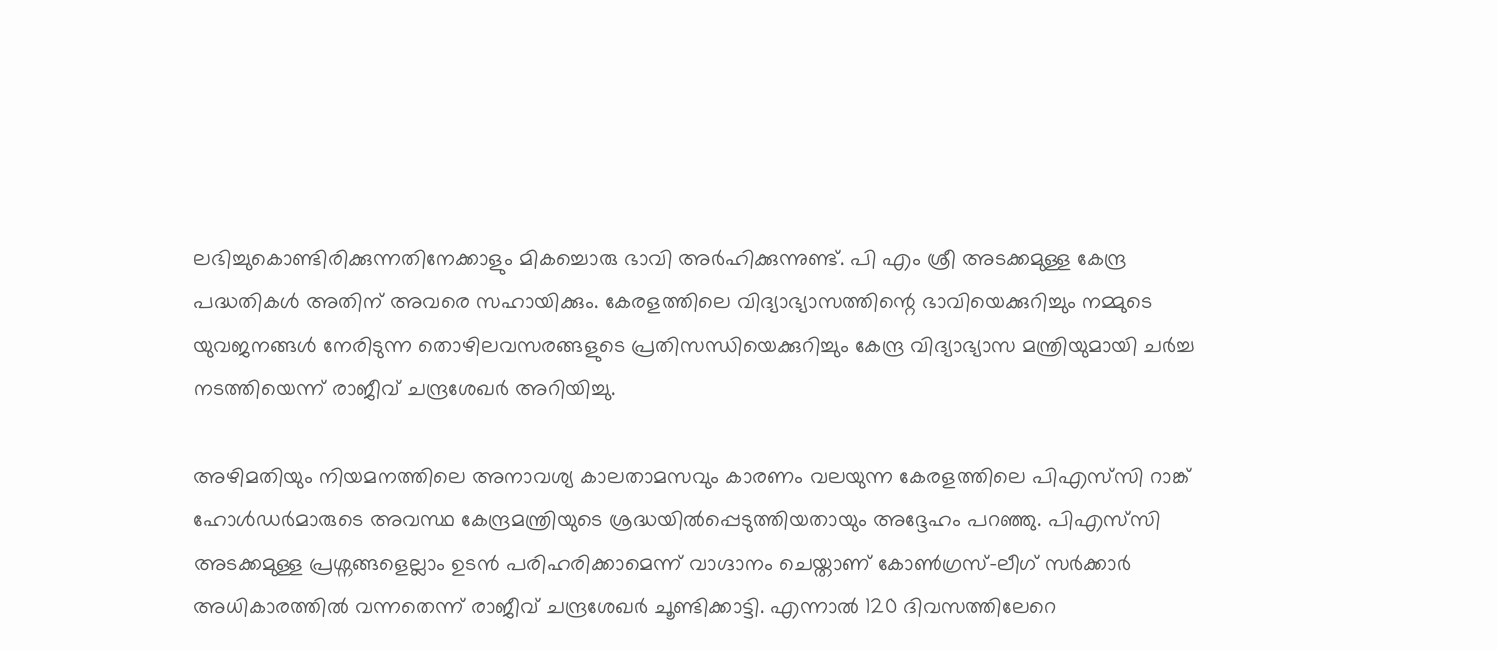ലഭിച്ചുകൊണ്ടിരിക്കുന്നതിനേക്കാളും മികച്ചൊരു ഭാവി അർഹിക്കുന്നുണ്ട്. പി എം ശ്രീ അടക്കമുള്ള കേന്ദ്ര പദ്ധതികൾ അതിന് അവരെ സഹായിക്കും. കേരളത്തിലെ വിദ്യാഭ്യാസത്തിന്റെ ഭാവിയെക്കുറിച്ചും നമ്മുടെ യുവജനങ്ങൾ നേരിടുന്ന തൊഴിലവസരങ്ങളുടെ പ്രതിസന്ധിയെക്കുറിച്ചും കേന്ദ്ര വിദ്യാഭ്യാസ മന്ത്രിയുമായി ചർച്ച നടത്തിയെന്ന് രാജീവ് ചന്ദ്രശേഖർ അറിയിച്ചു.

അഴിമതിയും നിയമനത്തിലെ അനാവശ്യ കാലതാമസവും കാരണം വലയുന്ന കേരളത്തിലെ പിഎസ്‍സി റാങ്ക് ഹോൾഡർമാരുടെ അവസ്ഥ കേന്ദ്രമന്ത്രിയുടെ ശ്രദ്ധയിൽപ്പെടുത്തിയതായും അദ്ദേഹം പറഞ്ഞു. പിഎസ്‍സി അടക്കമുള്ള പ്രശ്നങ്ങളെല്ലാം ഉടൻ പരിഹരിക്കാമെന്ന് വാഗ്ദാനം ചെയ്താണ് കോൺഗ്രസ്-ലീഗ് സർക്കാർ അധികാരത്തിൽ വന്നതെന്ന് രാജീവ് ചന്ദ്രശേഖർ ചൂണ്ടിക്കാട്ടി. എന്നാൽ 120 ദിവസത്തിലേറെ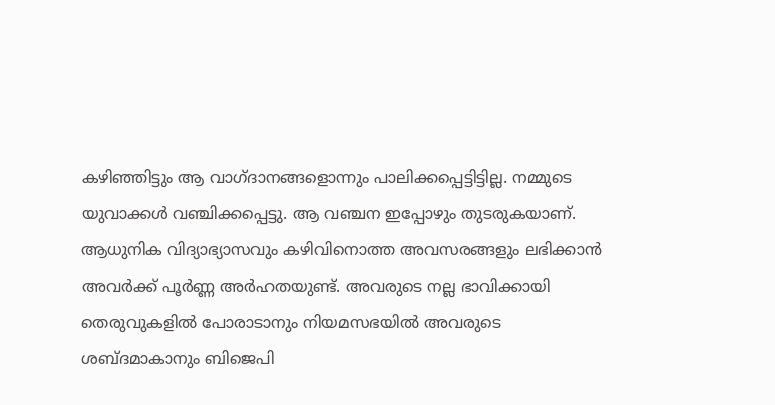കഴിഞ്ഞിട്ടും ആ വാഗ്ദാനങ്ങളൊന്നും പാലിക്കപ്പെട്ടിട്ടില്ല. നമ്മുടെ യുവാക്കൾ വഞ്ചിക്കപ്പെട്ടു. ആ വഞ്ചന ഇപ്പോഴും തുടരുകയാണ്. ആധുനിക വിദ്യാഭ്യാസവും കഴിവിനൊത്ത അവസരങ്ങളും ലഭിക്കാൻ അവർക്ക് പൂർണ്ണ അർഹതയുണ്ട്. അവരുടെ നല്ല ഭാവിക്കായി തെരുവുകളിൽ പോരാടാനും നിയമസഭയിൽ അവരുടെ ശബ്ദമാകാനും ബിജെപി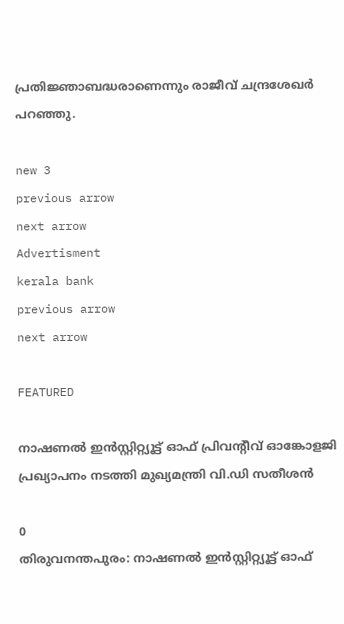പ്രതിജ്ഞാബദ്ധരാണെന്നും രാജീവ്‌ ചന്ദ്രശേഖർ പറഞ്ഞു.

new 3
previous arrow
next arrow
Advertisment
kerala bank
previous arrow
next arrow

FEATURED

നാഷണൽ ഇൻസ്റ്റിറ്റ്യൂട്ട് ഓഫ് പ്രിവന്റീവ് ഓങ്കോളജി പ്രഖ്യാപനം നടത്തി മുഖ്യമന്ത്രി വി.ഡി സതീശൻ

0
തിരുവനന്തപുരം: നാഷണൽ ഇൻസ്റ്റിറ്റ്യൂട്ട് ഓഫ്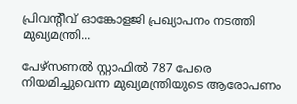പ്രിവന്റീവ് ഓങ്കോളജി പ്രഖ്യാപനം നടത്തി മുഖ്യമന്ത്രി...

പേഴ്‌സണല്‍ സ്റ്റാഫില്‍ 787 പേരെ നിയമിച്ചുവെന്ന മുഖ്യമന്ത്രിയുടെ ആരോപണം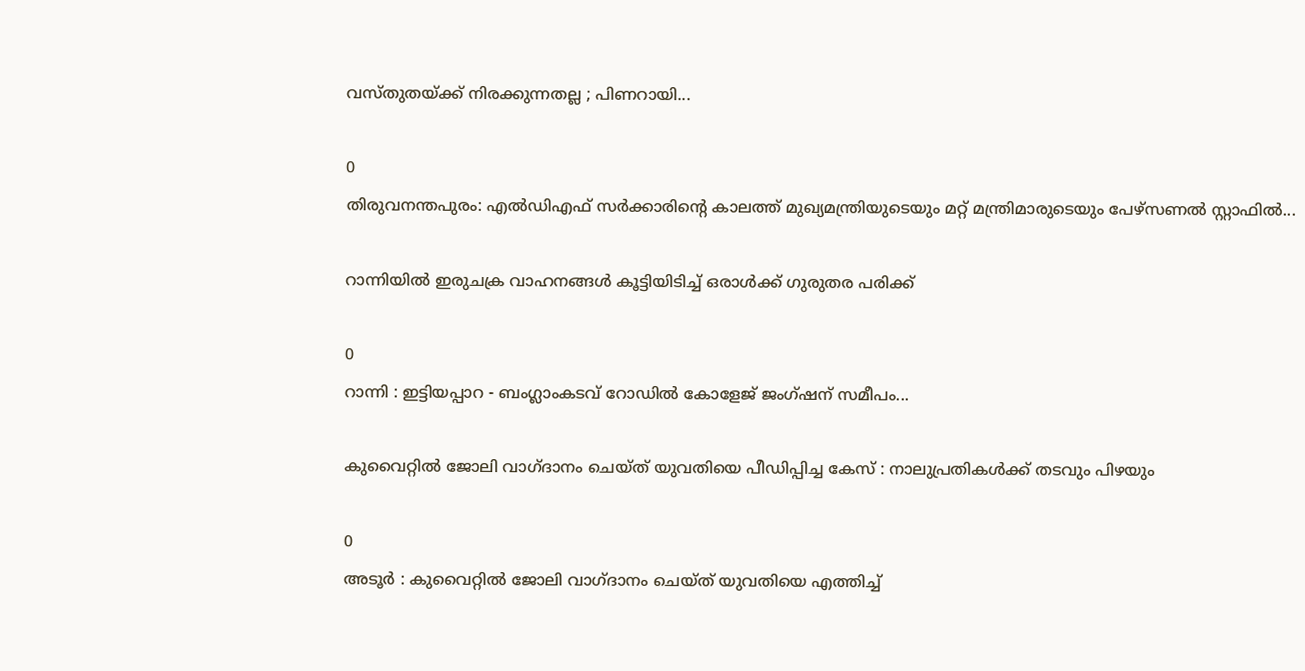വസ്തുതയ്ക്ക് നിരക്കുന്നതല്ല ; പിണറായി...

0
തിരുവനന്തപുരം: എല്‍ഡിഎഫ് സര്‍ക്കാരിന്റെ കാലത്ത് മുഖ്യമന്ത്രിയുടെയും മറ്റ് മന്ത്രിമാരുടെയും പേഴ്‌സണല്‍ സ്റ്റാഫില്‍...

റാന്നിയില്‍ ഇരുചക്ര വാഹനങ്ങൾ കൂട്ടിയിടിച്ച് ഒരാൾക്ക് ഗുരുതര പരിക്ക്

0
റാന്നി : ഇട്ടിയപ്പാറ - ബംഗ്ലാംകടവ് റോഡിൽ കോളേജ് ജംഗ്ഷന് സമീപം...

കുവൈറ്റിൽ ജോലി വാഗ്ദാനം ചെയ്ത് യുവതിയെ പീഡിപ്പിച്ച കേസ് : നാലുപ്രതികൾക്ക് തടവും പിഴയും

0
അടൂർ : കുവൈറ്റിൽ ജോലി വാഗ്ദാനം ചെയ്ത് യുവതിയെ എത്തിച്ച്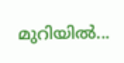മുറിയിൽ...